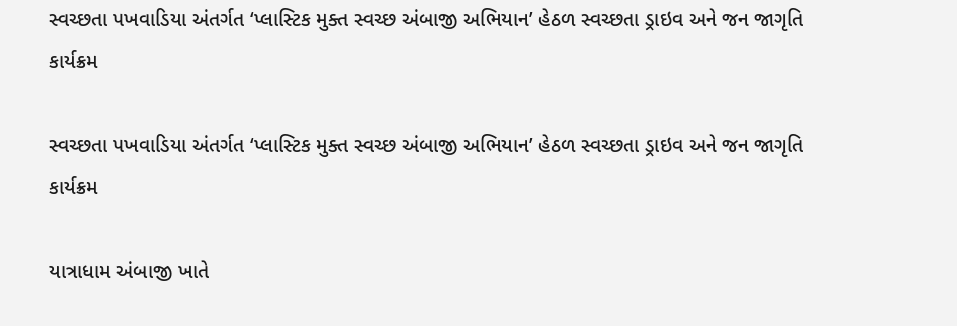સ્વચ્છતા પખવાડિયા અંતર્ગત ‘પ્લાસ્ટિક મુક્ત સ્વચ્છ અંબાજી અભિયાન’ હેઠળ સ્વચ્છતા ડ્રાઇવ અને જન જાગૃતિ કાર્યક્રમ

સ્વચ્છતા પખવાડિયા અંતર્ગત ‘પ્લાસ્ટિક મુક્ત સ્વચ્છ અંબાજી અભિયાન’ હેઠળ સ્વચ્છતા ડ્રાઇવ અને જન જાગૃતિ કાર્યક્રમ

યાત્રાધામ અંબાજી ખાતે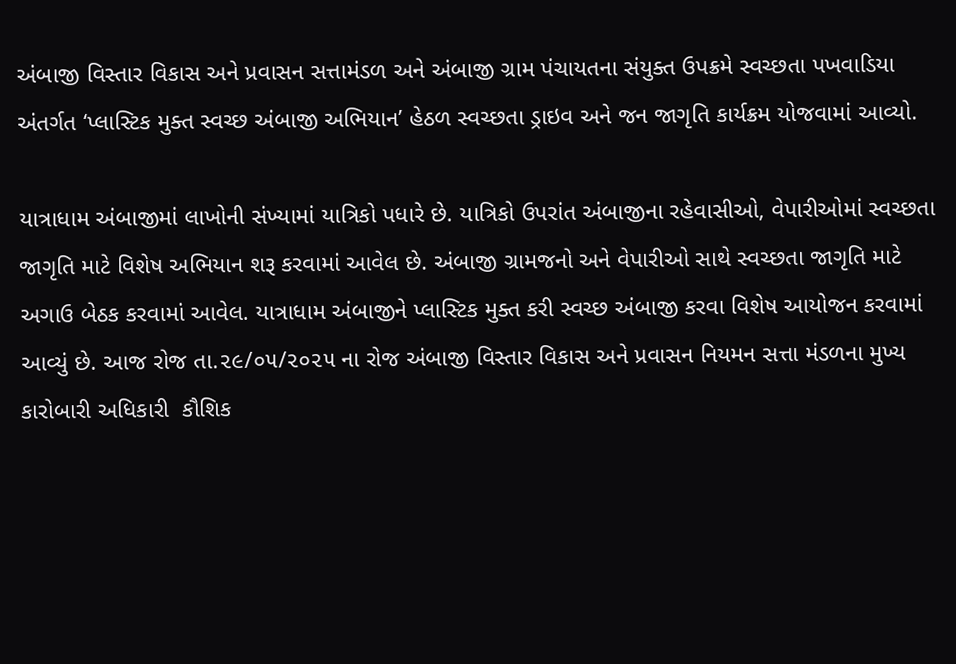અંબાજી વિસ્તાર વિકાસ અને પ્રવાસન સત્તામંડળ અને અંબાજી ગ્રામ પંચાયતના સંયુક્ત ઉપક્રમે સ્વચ્છતા પખવાડિયા અંતર્ગત ‘પ્લાસ્ટિક મુક્ત સ્વચ્છ અંબાજી અભિયાન’ હેઠળ સ્વચ્છતા ડ્રાઇવ અને જન જાગૃતિ કાર્યક્રમ યોજવામાં આવ્યો.

યાત્રાધામ અંબાજીમાં લાખોની સંખ્યામાં યાત્રિકો પધારે છે. યાત્રિકો ઉપરાંત અંબાજીના રહેવાસીઓ, વેપારીઓમાં સ્વચ્છતા જાગૃતિ માટે વિશેષ અભિયાન શરૂ કરવામાં આવેલ છે. અંબાજી ગ્રામજનો અને વેપારીઓ સાથે સ્વચ્છતા જાગૃતિ માટે અગાઉ બેઠક કરવામાં આવેલ. યાત્રાધામ અંબાજીને પ્લાસ્ટિક મુક્ત કરી સ્વચ્છ અંબાજી કરવા વિશેષ આયોજન કરવામાં આવ્યું છે. આજ રોજ તા.૨૯/૦૫/૨૦૨૫ ના રોજ અંબાજી વિસ્તાર વિકાસ અને પ્રવાસન નિયમન સત્તા મંડળના મુખ્ય કારોબારી અધિકારી  કૌશિક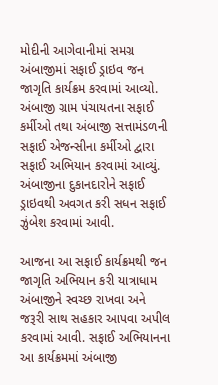મોદીની આગેવાનીમાં સમગ્ર અંબાજીમાં સફાઈ ડ્રાઇવ જન જાગૃતિ કાર્યક્રમ કરવામાં આવ્યો. અંબાજી ગ્રામ પંચાયતના સફાઈ કર્મીઓ તથા અંબાજી સત્તામંડળની સફાઈ એજન્સીના કર્મીઓ દ્વારા સફાઈ અભિયાન કરવામાં આવ્યું. અંબાજીના દુકાનદારોને સફાઈ ડ્રાઇવથી અવગત કરી સધન સફાઈ ઝુંબેશ કરવામાં આવી.

આજના આ સફાઈ કાર્યક્રમથી જન જાગૃતિ અભિયાન કરી યાત્રાધામ અંબાજીને સ્વચ્છ રાખવા અને જરૂરી સાથ સહકાર આપવા અપીલ કરવામાં આવી. સફાઈ અભિયાનના આ કાર્યક્રમમાં અંબાજી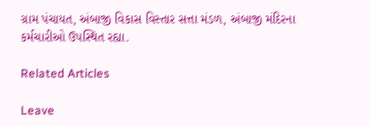ગ્રામ પંચાયત, અંબાજી વિકાસ વિસ્તાર સત્તા મંડળ, અંબાજી મંદિરના કર્મચારીઓ ઉપસ્થિત રહ્યા.

Related Articles

Leave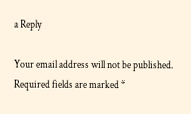a Reply

Your email address will not be published. Required fields are marked *